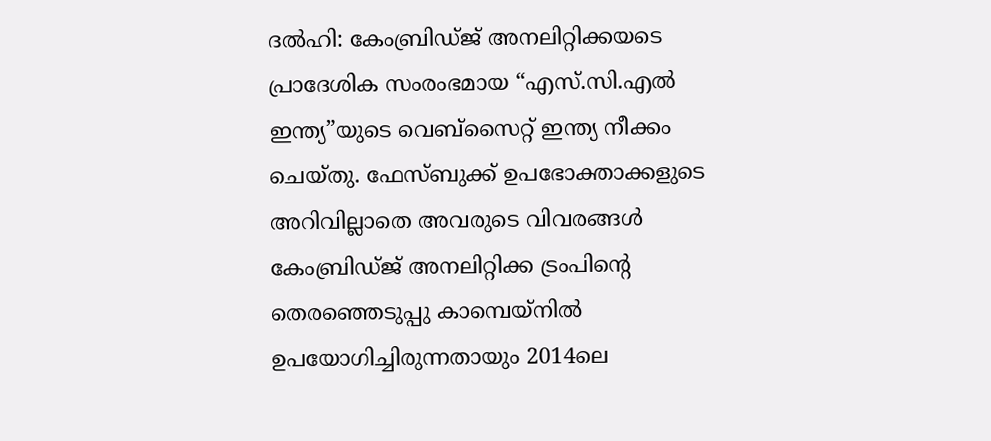ദല്‍ഹി: കേംബ്രിഡ്ജ് അനലിറ്റിക്കയടെ പ്രാദേശിക സംരംഭമായ “എസ്.സി.എല്‍ ഇന്ത്യ”യുടെ വെബ്‌സൈറ്റ് ഇന്ത്യ നീക്കം ചെയ്തു. ഫേസ്ബുക്ക് ഉപഭോക്താക്കളുടെ അറിവില്ലാതെ അവരുടെ വിവരങ്ങള്‍ കേംബ്രിഡ്ജ് അനലിറ്റിക്ക ട്രംപിന്റെ തെരഞ്ഞെടുപ്പു കാമ്പെയ്‌നില്‍ ഉപയോഗിച്ചിരുന്നതായും 2014ലെ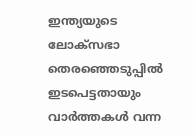ഇന്ത്യയുടെ ലോക്സഭാ തെരഞ്ഞെടുപ്പില്‍ ഇടപെട്ടതായും വാര്‍ത്തകള്‍ വന്ന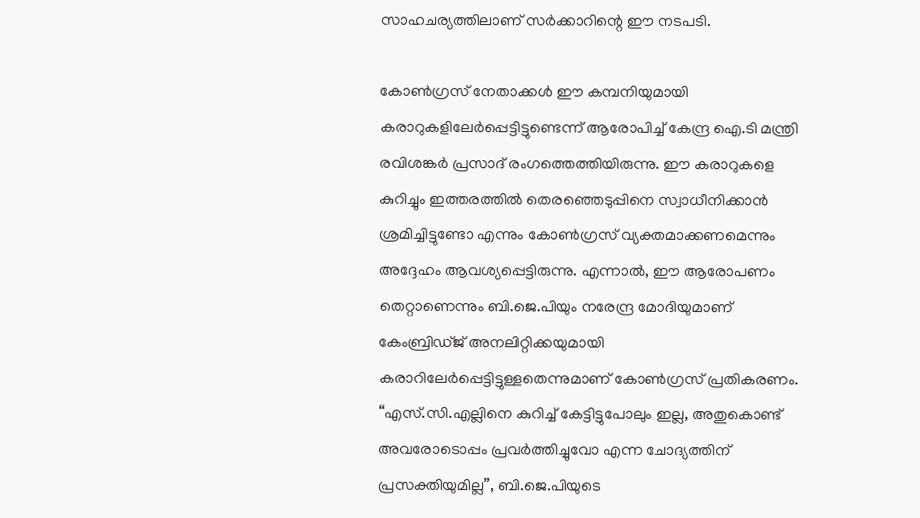സാഹചര്യത്തിലാണ് സര്‍ക്കാറിന്റെ ഈ നടപടി.

കോണ്‍ഗ്രസ് നേതാക്കള്‍ ഈ കമ്പനിയുമായി കരാറുകളിലേര്‍പ്പെട്ടിട്ടുണ്ടെന്ന് ആരോപിച്ച് കേന്ദ്ര ഐ.ടി മന്ത്രി രവിശങ്കര്‍ പ്രസാദ് രംഗത്തെത്തിയിരുന്നു. ഈ കരാറുകളെ കുറിച്ചും ഇത്തരത്തില്‍ തെരഞ്ഞെടുപ്പിനെ സ്വാധീനിക്കാന്‍ ശ്രമിച്ചിട്ടുണ്ടോ എന്നും കോണ്‍ഗ്രസ് വ്യക്തമാക്കണമെന്നും അദ്ദേഹം ആവശ്യപ്പെട്ടിരുന്നു. എന്നാല്‍, ഈ ആരോപണം തെറ്റാണെന്നും ബി.ജെ.പിയും നരേന്ദ്ര മോദിയുമാണ് കേംബ്രിഡ്ജ് അനലിറ്റിക്കയുമായി കരാറിലേര്‍പ്പെട്ടിട്ടുള്ളതെന്നുമാണ് കോണ്‍ഗ്രസ് പ്രതികരണം. “എസ്.സി.എല്ലിനെ കുറിച്ച് കേട്ടിട്ടുപോലും ഇല്ല, അതുകൊണ്ട് അവരോടൊപ്പം പ്രവര്‍ത്തിച്ചുവോ എന്ന ചോദ്യത്തിന് പ്രസക്തിയുമില്ല”, ബി.ജെ.പിയുടെ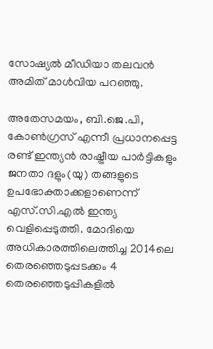സോഷ്യല്‍ മീഡിയാ തലവന്‍ അമിത് മാള്‍വിയ പറഞ്ഞു.

അതേസമയം, ബി.ജെ.പി, കോണ്‍ഗ്രസ് എന്നീ പ്രധാനപ്പെട്ട രണ്ട് ഇന്ത്യന്‍ രാഷ്ട്രീയ പാര്‍ട്ടികളും ജനതാ ദളും(യു) തങ്ങളുടെ ഉപഭോക്താക്കളാണെന്ന് എസ്.സി.എല്‍ ഇന്ത്യ വെളിപ്പെടുത്തി. മോദിയെ അധികാരത്തിലെത്തിച്ച 2014ലെ തെരഞ്ഞെടുപ്പടക്കം 4 തെരഞ്ഞെടുപ്പികളില്‍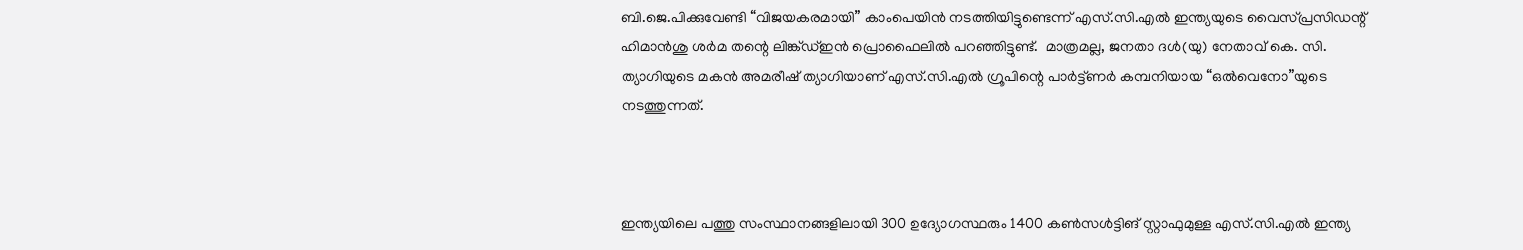ബി.ജെ.പിക്കുവേണ്ടി “വിജയകരമായി” കാംപെയിന്‍ നടത്തിയിട്ടുണ്ടെന്ന് എസ്.സി.എല്‍ ഇന്ത്യയുടെ വൈസ്പ്രസിഡന്റ് ഹിമാന്‍ശു ശര്‍മ തന്റെ ലിങ്ക്ഡ്ഇന്‍ പ്രൊഫൈലില്‍ പറഞ്ഞിട്ടുണ്ട്.  മാത്രമല്ല, ജനതാ ദള്‍(യു) നേതാവ് കെ. സി. ത്യാഗിയുടെ മകന്‍ അമരീഷ് ത്യാഗിയാണ് എസ്.സി.എല്‍ ഗ്രൂപിന്റെ പാര്‍ട്ട്ണര്‍ കമ്പനിയായ “ഒല്‍വെനോ”യുടെ നടത്തുന്നത്.



ഇന്ത്യയിലെ പത്തു സംസ്ഥാനങ്ങളിലായി 300 ഉദ്യോഗസ്ഥരും 1400 കണ്‍സള്‍ട്ടിങ് സ്റ്റാഫുമുള്ള എസ്.സി.എല്‍ ഇന്ത്യ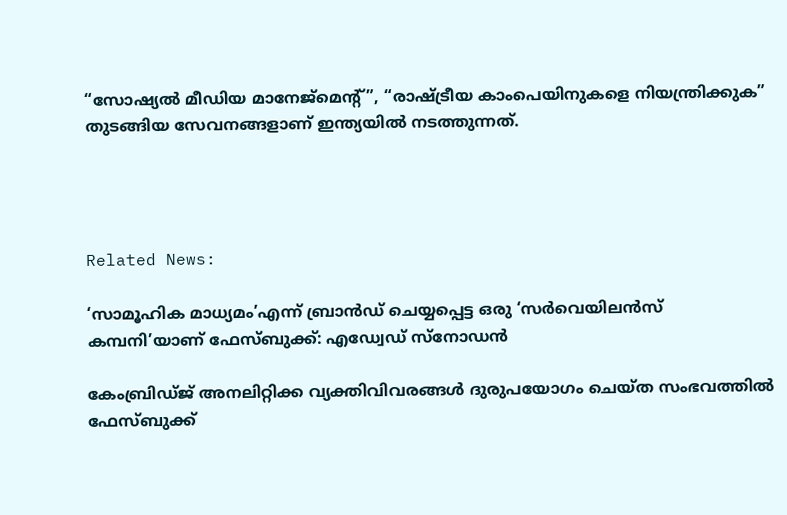“സോഷ്യല്‍ മീഡിയ മാനേജ്‌മെന്റ്”, “രാഷ്ട്രീയ കാംപെയിനുകളെ നിയന്ത്രിക്കുക” തുടങ്ങിയ സേവനങ്ങളാണ് ഇന്ത്യയില്‍ നടത്തുന്നത്.




Related News:

‘സാമൂഹിക മാധ്യമം’എന്ന് ബ്രാന്‍ഡ് ചെയ്യപ്പെട്ട ഒരു ‘സര്‍വെയിലന്‍സ് കമ്പനി’യാണ് ഫേസ്ബുക്ക്: എഡ്വേഡ് സ്‌നോഡന്‍

കേംബ്രിഡ്ജ് അനലിറ്റിക്ക വ്യക്തിവിവരങ്ങള്‍ ദുരുപയോഗം ചെയ്ത സംഭവത്തില്‍ ഫേസ്ബുക്ക്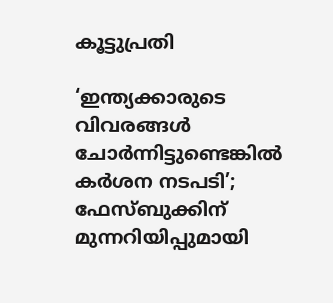കൂട്ടുപ്രതി

‘ഇന്ത്യക്കാരുടെ വിവരങ്ങള്‍ ചോര്‍ന്നിട്ടുണ്ടെങ്കില്‍ കര്‍ശന നടപടി’; ഫേസ്ബുക്കിന് മുന്നറിയിപ്പുമായി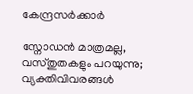കേന്ദ്രസര്‍ക്കാര്‍

സ്നോഡന്‍ മാത്രമല്ല, വസ്തുതകളും പറയുന്നു; വ്യക്തിവിവരങ്ങള്‍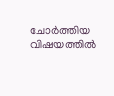ചോര്‍ത്തിയ വിഷയത്തില്‍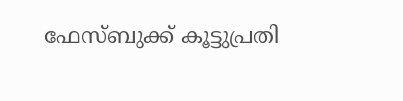ഫേസ്ബുക്ക് കൂട്ടുപ്രതി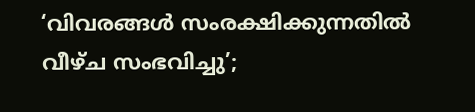‘വിവരങ്ങള്‍ സംരക്ഷിക്കുന്നതില്‍ വീഴ്ച സംഭവിച്ചു’;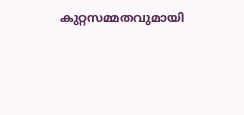കുറ്റസമ്മതവുമായി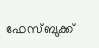ഫേസ്ബുക്ക്